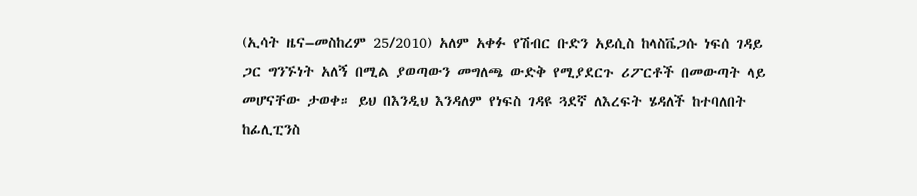(ኢሳት ዜና–መስከረም 25/2010) አለም አቀፉ የሽብር ቡድን አይሲስ ከላስቬጋሱ ነፍሰ ገዳይ ጋር ግንኙነት አለኝ በሚል ያወጣውን መግለጫ ውድቅ የሚያደርጉ ሪፖርቶች በመውጣት ላይ መሆናቸው ታወቀ። ይህ በእንዲህ እንዳለም የነፍስ ገዳዩ ጓደኛ ለእረፍት ሄዳለች ከተባለበት ከፊሊፒንስ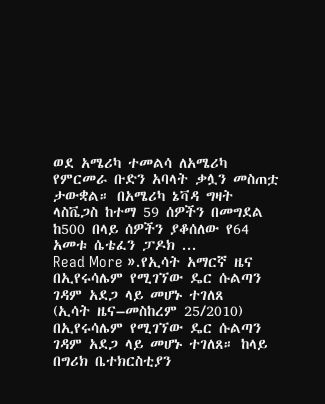ወደ አሜሪካ ተመልሳ ለአሜሪካ የምርመራ ቡድን አባላት ቃሏን መስጠቷ ታውቋል። በአሜሪካ ኔቫዳ ግዛት ላስቬጋስ ከተማ 59 ሰዎችን በመግደል ከ500 በላይ ሰዎችን ያቆሰለው የ64 አመቱ ሴቴፈን ፓዶክ ...
Read More ».የኢሳት አማርኛ ዜና
በኢየሩሳሌም የሚገኘው ዴር ሱልጣን ገዳም አደጋ ላይ መሆኑ ተገለጸ
(ኢሳት ዜና–መስከረም 25/2010) በኢየሩሳሌም የሚገኘው ዴር ሱልጣን ገዳም አደጋ ላይ መሆኑ ተገለጸ። ከላይ በግሪክ ቤተክርስቲያን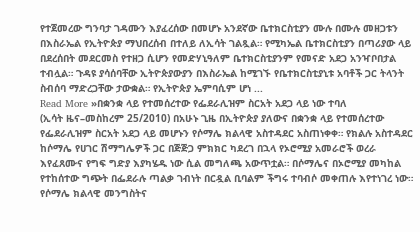የተጀመረው ግንባታ ገዳሙን እያፈረሰው በመሆኑ አንደኛው ቤተክርስቲያን ሙሉ በሙሉ መዘጋቱን በእስራኤል የኢትዮጵያ ማህበረሰብ በተለይ ለኢሳት ገልጿል። የሚካኤል ቤተክርስቲያን በጣሪያው ላይ በደረሰበት መደርመስ የተዘጋ ሲሆን የመድሃኒዓለም ቤተክርስቲያንም የመናድ አደጋ አንዣቦበታል ተብሏል። ጉዳዩ ያሳሰባቸው ኢትዮጵያውያን በእስራኤል ከሚገኙ የቤተክርስቲያኒቱ አባቶች ጋር ትላንት ስብሰባ ማድረጋቸው ታውቋል። የኢትዮጵያ ኤምባሲም ሆነ ...
Read More »በቋንቋ ላይ የተመሰረተው የፌደራሊዝም ስርአት አደጋ ላይ ነው ተባለ
(ኢሳት ዜና–መስከረም 25/2010) በአሁኑ ጊዜ በኢትዮጵያ ያለውና በቋንቋ ላይ የተመሰረተው የፌደራሊዝም ስርአት አደጋ ላይ መሆኑን የሶማሌ ክልላዊ አስተዳደር አስጠነቀቀ። የክልሉ አስተዳደር ከሶማሌ የሀገር ሽማግሌዎች ጋር በጅጅጋ ምክክር ካደረገ በኋላ የኦሮሚያ አመራሮች ወረራ እየፈጸሙና የግፍ ግድያ እያካሄዱ ነው ሲል መግለጫ አውጥቷል። በሶማሌና በኦሮሚያ መካከል የተከሰተው ግጭት በፌደራሉ ጣልቃ ገብነት በርዷል ቢባልም ችግሩ ተባብሶ መቀጠሉ እየተነገረ ነው። የሶማሌ ክልላዊ መንግስትና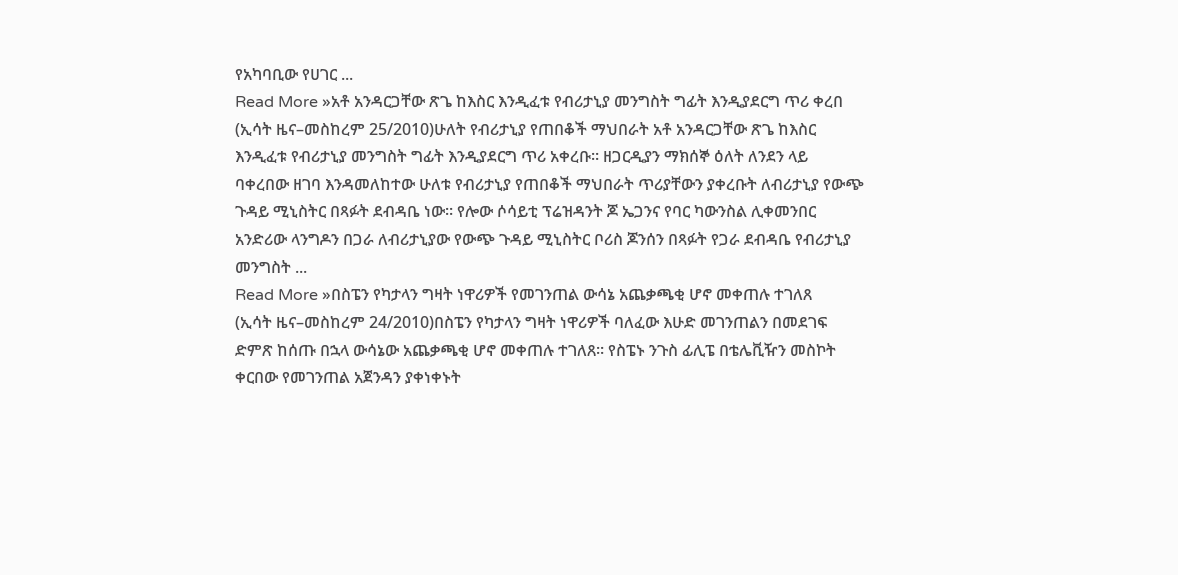የአካባቢው የሀገር ...
Read More »አቶ አንዳርጋቸው ጽጌ ከእስር እንዲፈቱ የብሪታኒያ መንግስት ግፊት እንዲያደርግ ጥሪ ቀረበ
(ኢሳት ዜና–መስከረም 25/2010)ሁለት የብሪታኒያ የጠበቆች ማህበራት አቶ አንዳርጋቸው ጽጌ ከእስር እንዲፈቱ የብሪታኒያ መንግስት ግፊት እንዲያደርግ ጥሪ አቀረቡ። ዘጋርዲያን ማክሰኞ ዕለት ለንደን ላይ ባቀረበው ዘገባ እንዳመለከተው ሁለቱ የብሪታኒያ የጠበቆች ማህበራት ጥሪያቸውን ያቀረቡት ለብሪታኒያ የውጭ ጉዳይ ሚኒስትር በጻፉት ደብዳቤ ነው። የሎው ሶሳይቲ ፕሬዝዳንት ጆ ኤጋንና የባር ካውንስል ሊቀመንበር አንድሪው ላንግዶን በጋራ ለብሪታኒያው የውጭ ጉዳይ ሚኒስትር ቦሪስ ጆንሰን በጻፉት የጋራ ደብዳቤ የብሪታኒያ መንግስት ...
Read More »በስፔን የካታላን ግዛት ነዋሪዎች የመገንጠል ውሳኔ አጨቃጫቂ ሆኖ መቀጠሉ ተገለጸ
(ኢሳት ዜና–መስከረም 24/2010)በስፔን የካታላን ግዛት ነዋሪዎች ባለፈው እሁድ መገንጠልን በመደገፍ ድምጽ ከሰጡ በኋላ ውሳኔው አጨቃጫቂ ሆኖ መቀጠሉ ተገለጸ። የስፔኑ ንጉስ ፊሊፔ በቴሌቪዥን መስኮት ቀርበው የመገንጠል አጀንዳን ያቀነቀኑት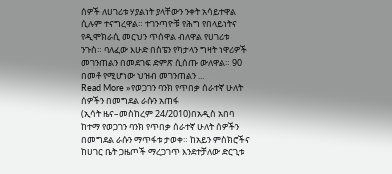ሰዎች ለሀገሪቱ ሃያልነት ያላቸውን ንቀት አሳይተዋል ሲሉም ተናግረዋል። ተገንጣዮቹ የሕግ የበላይነትና የዲሞክራሲ መርህን ጥሰዋል ብለዋል የሀገሪቱ ንጉስ። ባለፈው እሁድ በስፔን የካታላን ግዛት ነዋሪዎች መገንጠልን በመደገፍ ድምጽ ሲሰጡ ውለዋል። 90 በመቶ የሚሆነው ህዝብ መገንጠልን ...
Read More »የወጋገን ባንክ የጥበቃ ሰራተኛ ሁለት ሰዎችን በመግደል ራሱን አጠፋ
(ኢሳት ዜና–መስከረም 24/2010)በአዲስ አበባ ከተማ የወጋገን ባንክ የጥበቃ ሰራተኛ ሁለት ሰዎችን በመግደል ራሱን ማጥፋቱ ታወቀ። ከአይን ምስክሮችና ከሀገር ቤት ጋዜጦች ማረጋገጥ እንደተቻለው ድርጊቱ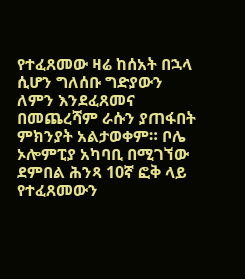የተፈጸመው ዛሬ ከሰአት በኋላ ሲሆን ግለሰቡ ግድያውን ለምን እንደፈጸመና በመጨረሻም ራሱን ያጠፋበት ምክንያት አልታወቀም። ቦሌ ኦሎምፒያ አካባቢ በሚገኘው ደምበል ሕንጻ 10ኛ ፎቅ ላይ የተፈጸመውን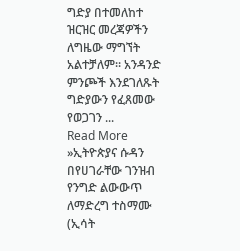ግድያ በተመለከተ ዝርዝር መረጃዎችን ለግዜው ማግኘት አልተቻለም። አንዳንድ ምንጮች እንደገለጹት ግድያውን የፈጸመው የወጋገን ...
Read More »ኢትዮጵያና ሱዳን በየሀገራቸው ገንዝብ የንግድ ልውውጥ ለማድረግ ተስማሙ
(ኢሳት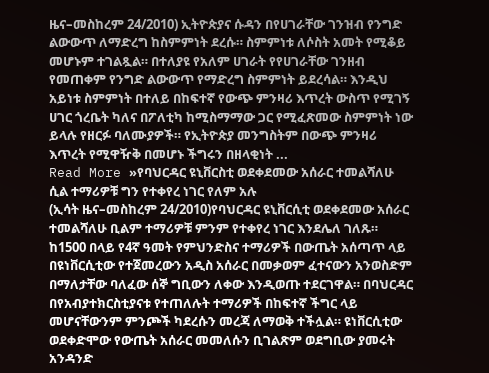ዜና–መስከረም 24/2010) ኢትዮጵያና ሱዳን በየሀገራቸው ገንዝብ የንግድ ልውውጥ ለማድረግ ከስምምነት ደረሱ። ስምምነቱ ለሶስት አመት የሚቆይ መሆኑም ተገልጿል። በተለያዩ የአለም ሀገራት የየሀገራቸው ገንዘብ የመጠቀም የንግድ ልውውጥ የማድረግ ስምምነት ይደረሳል። እንዲህ አይነቱ ስምምነት በተለይ በከፍተኛ የውጭ ምንዛሪ እጥረት ውስጥ የሚገኝ ሀገር ጎረቤት ካለና በፖለቲካ ከሚስማማው ጋር የሚፈጽመው ስምምነት ነው ይላሉ የዘርፉ ባለሙያዎች። የኢትዮጵያ መንግስትም በውጭ ምንዛሪ እጥረት የሚዋዥቅ በመሆኑ ችግሩን በዘላቂነት ...
Read More »የባህርዳር ዩኒቨርስቲ ወደቀደመው አሰራር ተመልሻለሁ ሲል ተማሪዎቹ ግን የተቀየረ ነገር የለም አሉ
(ኢሳት ዜና–መስከረም 24/2010)የባህርዳር ዩኒቨርሲቲ ወደቀደመው አሰራር ተመልሻለሁ ቢልም ተማሪዎቹ ምንም የተቀየረ ነገር እንደሌለ ገለጹ። ከ1500 በላይ የ4ኛ ዓመት የምህንድስና ተማሪዎች በውጤት አሰጣጥ ላይ በዩነቨርሲቲው የተጀመረውን አዲስ አሰራር በመቃወም ፈተናውን አንወስድም በማለታቸው ባለፈው ሰኞ ግቢውን ለቀው እንዲወጡ ተደርገዋል። በባህርዳር በየአብያተክርስቲያናቱ የተጠለሉት ተማሪዎች በከፍተኛ ችግር ላይ መሆናቸውንም ምንጮች ካደረሱን መረጃ ለማወቅ ተችሏል። ዩነቨርሲቲው ወደቀድሞው የውጤት አሰራር መመለሱን ቢገልጽም ወደግቢው ያመሩት አንዳንድ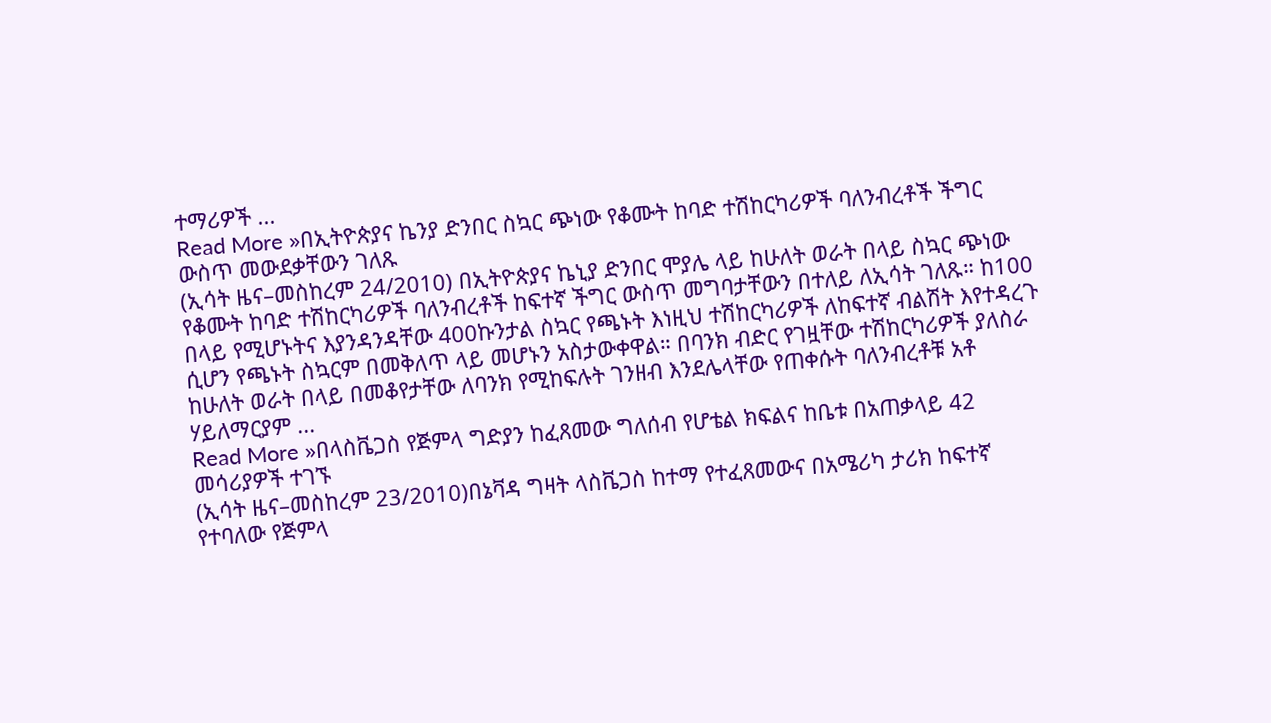ተማሪዎች ...
Read More »በኢትዮጵያና ኬንያ ድንበር ስኳር ጭነው የቆሙት ከባድ ተሽከርካሪዎች ባለንብረቶች ችግር ውስጥ መውደቃቸውን ገለጹ
(ኢሳት ዜና–መስከረም 24/2010) በኢትዮጵያና ኬኒያ ድንበር ሞያሌ ላይ ከሁለት ወራት በላይ ስኳር ጭነው የቆሙት ከባድ ተሽከርካሪዎች ባለንብረቶች ከፍተኛ ችግር ውስጥ መግባታቸውን በተለይ ለኢሳት ገለጹ። ከ100 በላይ የሚሆኑትና እያንዳንዳቸው 400ኩንታል ስኳር የጫኑት እነዚህ ተሽከርካሪዎች ለከፍተኛ ብልሽት እየተዳረጉ ሲሆን የጫኑት ስኳርም በመቅለጥ ላይ መሆኑን አስታውቀዋል። በባንክ ብድር የገዟቸው ተሽከርካሪዎች ያለስራ ከሁለት ወራት በላይ በመቆየታቸው ለባንክ የሚከፍሉት ገንዘብ እንደሌላቸው የጠቀሱት ባለንብረቶቹ አቶ ሃይለማርያም ...
Read More »በላስቬጋስ የጅምላ ግድያን ከፈጸመው ግለሰብ የሆቴል ክፍልና ከቤቱ በአጠቃላይ 42 መሳሪያዎች ተገኙ
(ኢሳት ዜና–መስከረም 23/2010)በኔቫዳ ግዛት ላስቬጋስ ከተማ የተፈጸመውና በአሜሪካ ታሪክ ከፍተኛ የተባለው የጅምላ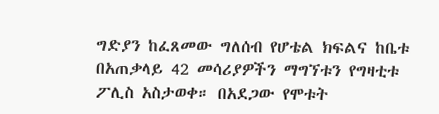ግድያን ከፈጸመው ግለሰብ የሆቴል ክፍልና ከቤቱ በአጠቃላይ 42 መሳሪያዎችን ማግኘቱን የግዛቲቱ ፖሊስ አስታወቀ። በአደጋው የሞቱት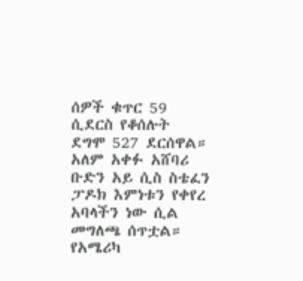ሰዎች ቁጥር 59 ሲደርስ የቆሰሉት ደግሞ 527 ደርሰዋል። አለም አቀፉ አሸባሪ ቡድን አይ ሲስ ስቴፈን ፓዶክ እምነቱን የቀየረ አባላችን ነው ሲል መግለጫ ሰጥቷል። የአሜሪካ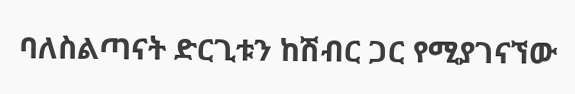ባለስልጣናት ድርጊቱን ከሽብር ጋር የሚያገናኘው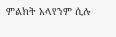ምልክት አላየንም ሲሉ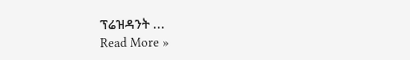ፕሬዝዳንት ...
Read More »